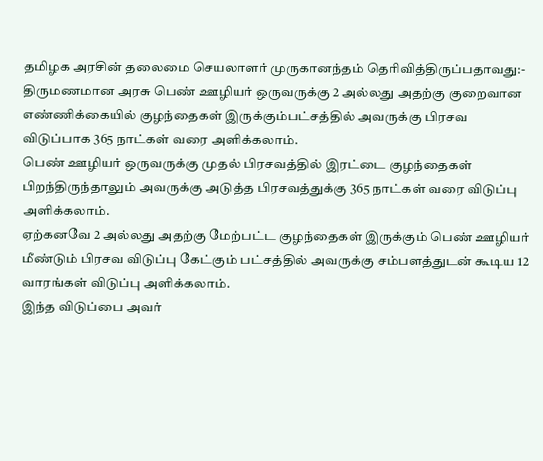தமிழக அரசின் தலைமை செயலாளர் முருகானந்தம் தெரிவித்திருப்பதாவது:-
திருமணமான அரசு பெண் ஊழியர் ஒருவருக்கு 2 அல்லது அதற்கு குறைவான எண்ணிக்கையில் குழந்தைகள் இருக்கும்பட்சத்தில் அவருக்கு பிரசவ விடுப்பாக 365 நாட்கள் வரை அளிக்கலாம்.
பெண் ஊழியர் ஒருவருக்கு முதல் பிரசவத்தில் இரட்டை குழந்தைகள் பிறந்திருந்தாலும் அவருக்கு அடுத்த பிரசவத்துக்கு 365 நாட்கள் வரை விடுப்பு அளிக்கலாம்.
ஏற்கனவே 2 அல்லது அதற்கு மேற்பட்ட குழந்தைகள் இருக்கும் பெண் ஊழியர் மீண்டும் பிரசவ விடுப்பு கேட்கும் பட்சத்தில் அவருக்கு சம்பளத்துடன் கூடிய 12 வாரங்கள் விடுப்பு அளிக்கலாம்.
இந்த விடுப்பை அவர்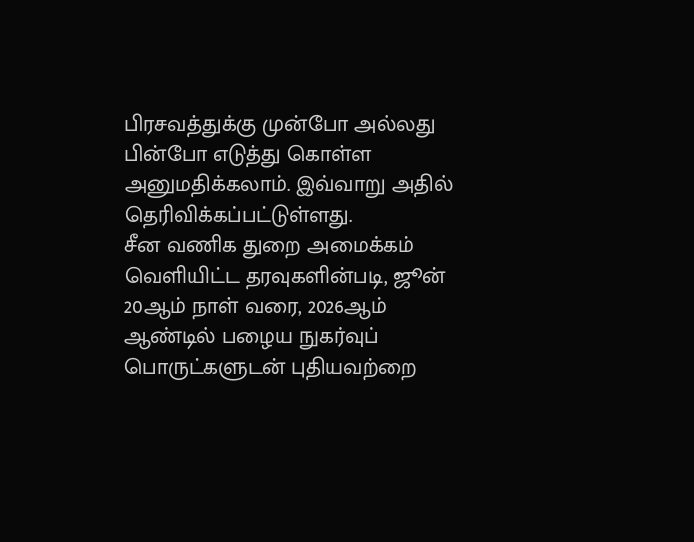பிரசவத்துக்கு முன்போ அல்லது பின்போ எடுத்து கொள்ள அனுமதிக்கலாம். இவ்வாறு அதில் தெரிவிக்கப்பட்டுள்ளது.
சீன வணிக துறை அமைக்கம் வெளியிட்ட தரவுகளின்படி, ஜூன் 20ஆம் நாள் வரை, 2026ஆம் ஆண்டில் பழைய நுகர்வுப் பொருட்களுடன் புதியவற்றை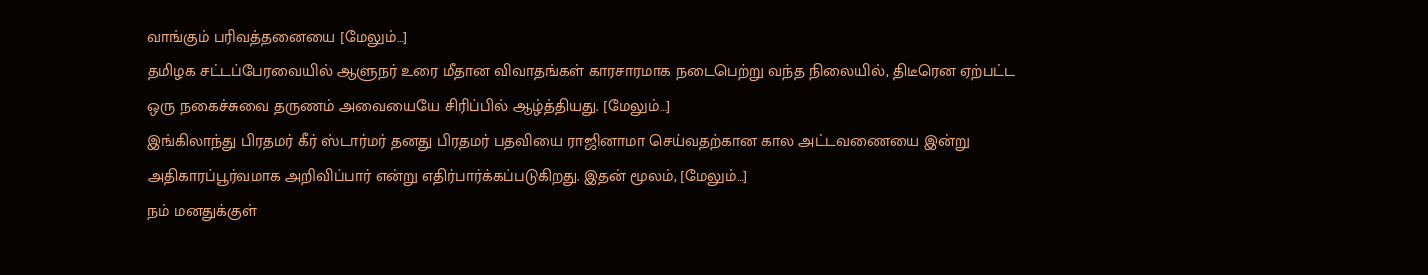வாங்கும் பரிவத்தனையை [மேலும்…]
தமிழக சட்டப்பேரவையில் ஆளுநர் உரை மீதான விவாதங்கள் காரசாரமாக நடைபெற்று வந்த நிலையில், திடீரென ஏற்பட்ட ஒரு நகைச்சுவை தருணம் அவையையே சிரிப்பில் ஆழ்த்தியது. [மேலும்…]
இங்கிலாந்து பிரதமர் கீர் ஸ்டார்மர் தனது பிரதமர் பதவியை ராஜினாமா செய்வதற்கான கால அட்டவணையை இன்று அதிகாரப்பூர்வமாக அறிவிப்பார் என்று எதிர்பார்க்கப்படுகிறது. இதன் மூலம், [மேலும்…]
நம் மனதுக்குள்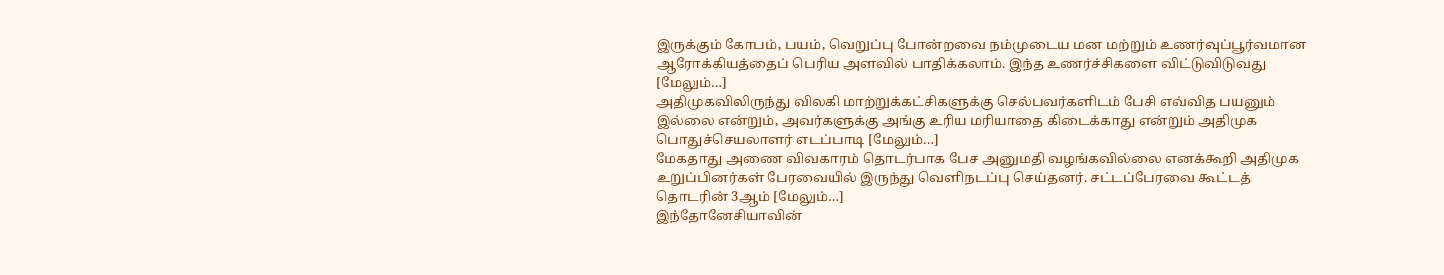இருக்கும் கோபம், பயம், வெறுப்பு போன்றவை நம்முடைய மன மற்றும் உணர்வுப்பூர்வமான ஆரோக்கியத்தைப் பெரிய அளவில் பாதிக்கலாம். இந்த உணர்ச்சிகளை விட்டுவிடுவது [மேலும்…]
அதிமுகவிலிருந்து விலகி மாற்றுக்கட்சிகளுக்கு செல்பவர்களிடம் பேசி எவ்வித பயனும் இல்லை என்றும், அவர்களுக்கு அங்கு உரிய மரியாதை கிடைக்காது என்றும் அதிமுக பொதுச்செயலாளர் எடப்பாடி [மேலும்…]
மேகதாது அணை விவகாரம் தொடர்பாக பேச அனுமதி வழங்கவில்லை எனக்கூறி அதிமுக உறுப்பினர்கள் பேரவையில் இருந்து வெளிநடப்பு செய்தனர். சட்டப்பேரவை கூட்டத் தொடரின் 3ஆம் [மேலும்…]
இந்தோனேசியாவின்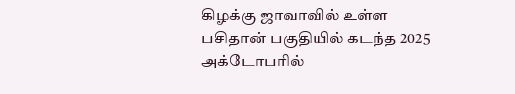கிழக்கு ஜாவாவில் உள்ள பசிதான் பகுதியில் கடந்த 2025 அக்டோபரில்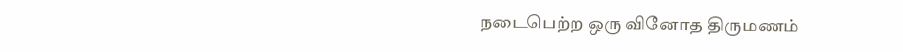நடைபெற்ற ஒரு வினோத திருமணம்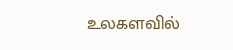உலகளவில்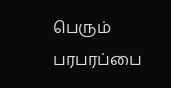பெரும் பரபரப்பை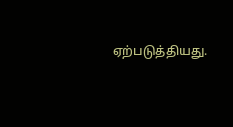ஏற்படுத்தியது.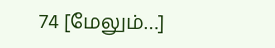74 [மேலும்…]